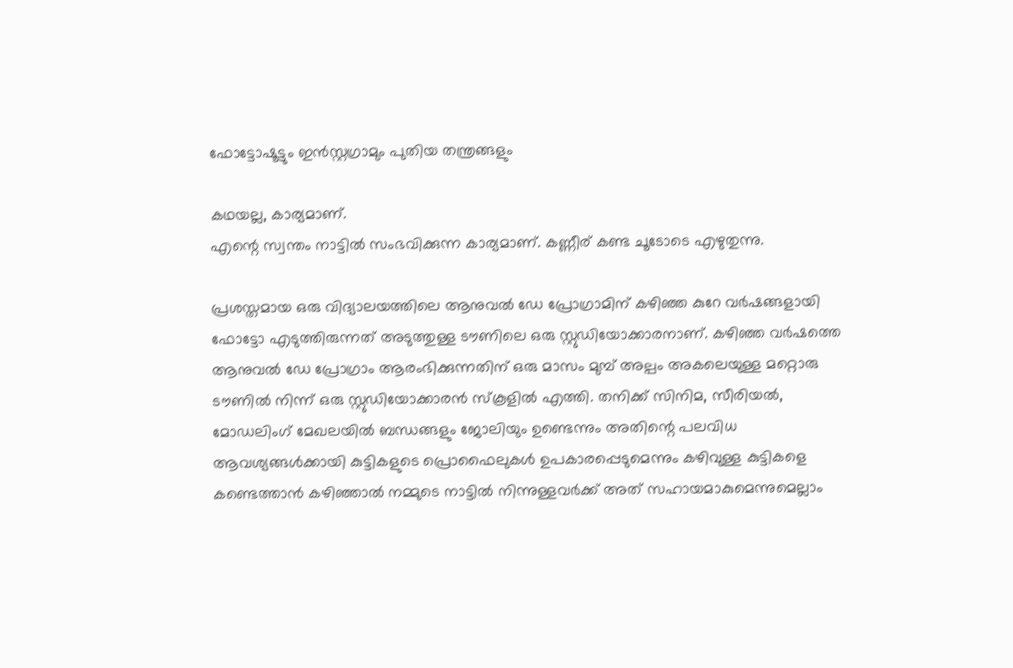ഫോട്ടോഷൂട്ടും ഇന്‍സ്റ്റഗ്രാമും പുതിയ തന്ത്രങ്ങളും

കഥയല്ല, കാര്യമാണ്.
എന്റെ സ്വന്തം നാട്ടില്‍ സംഭവിക്കുന്ന കാര്യമാണ്. കണ്ണീര് കണ്ട ചൂടോടെ എഴുതുന്നു.

പ്രശസ്തമായ ഒരു വിദ്യാലയത്തിലെ ആനുവല്‍ ഡേ പ്രോഗ്രാമിന് കഴിഞ്ഞ കുറേ വര്‍ഷങ്ങളായി ഫോട്ടോ എടുത്തിരുന്നത് അടുത്തുള്ള ടൗണിലെ ഒരു സ്റ്റുഡിയോക്കാരനാണ്. കഴിഞ്ഞ വര്‍ഷത്തെ ആനുവല്‍ ഡേ പ്രോഗ്രാം ആരംഭിക്കുന്നതിന് ഒരു മാസം മുമ്പ് അല്പം അകലെയുള്ള മറ്റൊരു ടൗണില്‍ നിന്ന് ഒരു സ്റ്റുഡിയോക്കാരന്‍ സ്കൂളില്‍ എത്തി. തനിക്ക് സിനിമ, സീരിയല്‍, മോഡലിംഗ് മേഖലയില്‍ ബന്ധങ്ങളും ജോലിയും ഉണ്ടെന്നും അതിന്റെ പലവിധ ആവശ്യങ്ങള്‍ക്കായി കുട്ടികളുടെ പ്രൊഫൈലുകള്‍ ഉപകാരപ്പെടുമെന്നും കഴിവുള്ള കുട്ടികളെ കണ്ടെത്താന്‍ കഴിഞ്ഞാല്‍ നമ്മുടെ നാട്ടില്‍ നിന്നുള്ളവര്‍ക്ക് അത് സഹായമാകുമെന്നുമെല്ലാം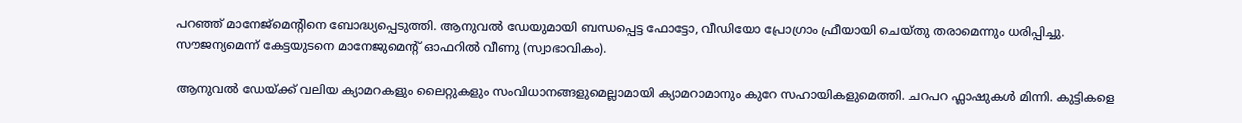പറഞ്ഞ് മാനേജ്മെന്റിനെ ബോദ്ധ്യപ്പെടുത്തി. ആനുവല്‍ ഡേയുമായി ബന്ധപ്പെട്ട ഫോട്ടോ, വീഡിയോ പ്രോഗ്രാം ഫ്രീയായി ചെയ്തു തരാമെന്നും ധരിപ്പിച്ചു. സൗജന്യമെന്ന് കേട്ടയുടനെ മാനേജുമെന്റ് ഓഫറില്‍ വീണു (സ്വാഭാവികം).

ആനുവല്‍ ഡേയ്ക്ക് വലിയ ക്യാമറകളും ലൈറ്റുകളും സംവിധാനങ്ങളുമെല്ലാമായി ക്യാമറാമാനും കുറേ സഹായികളുമെത്തി. ചറപറ ഫ്ലാഷുകള്‍ മിന്നി. കുട്ടികളെ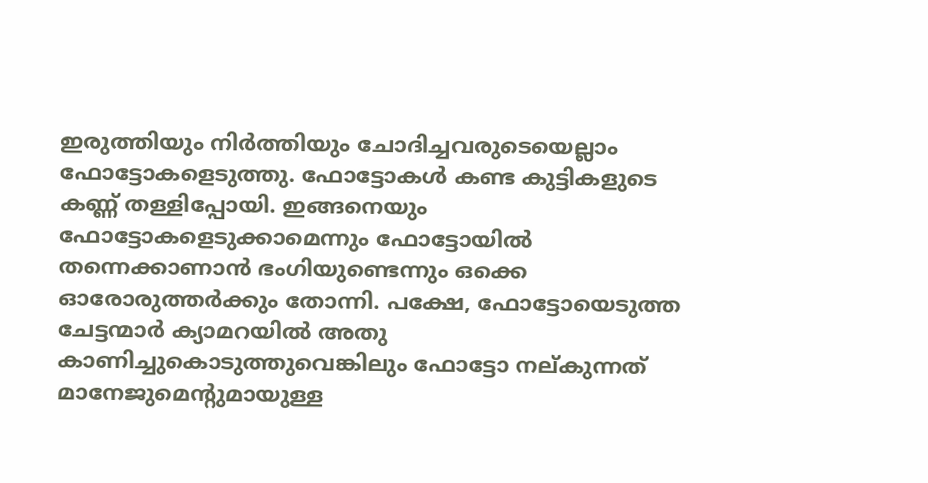ഇരുത്തിയും നിര്‍ത്തിയും ചോദിച്ചവരുടെയെല്ലാം ഫോട്ടോകളെടുത്തു. ഫോട്ടോകള്‍ കണ്ട കുട്ടികളുടെ കണ്ണ് തള്ളിപ്പോയി. ഇങ്ങനെയും ഫോട്ടോകളെടുക്കാമെന്നും ഫോട്ടോയില്‍ തന്നെക്കാണാന്‍ ഭംഗിയുണ്ടെന്നും ഒക്കെ ഓരോരുത്തര്‍ക്കും തോന്നി. പക്ഷേ, ഫോട്ടോയെടുത്ത ചേട്ടന്മാര്‍ ക്യാമറയില്‍ അതു കാണിച്ചുകൊടുത്തുവെങ്കിലും ഫോട്ടോ നല്കുന്നത് മാനേജുമെന്റുമായുള്ള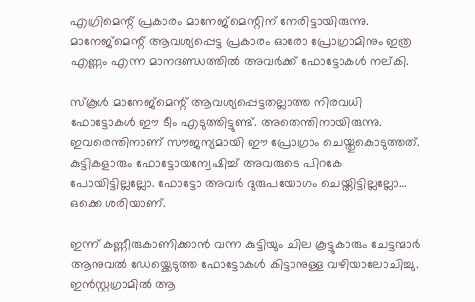എഗ്രിമെന്റ് പ്രകാരം മാനേജ്മെന്റിന് നേരിട്ടായിരുന്നു. മാനേജ്മെന്റ് ആവശ്യപ്പെട്ട പ്രകാരം ഓരോ പ്രോഗ്രാമിനും ഇത്ര എണ്ണം എന്ന മാനദണ്ഡത്തില്‍ അവര്‍ക്ക് ഫോട്ടോകള്‍ നല്കി.

സ്കൂള്‍ മാനേജ്മെന്റ് ആവശ്യപ്പെട്ടതല്ലാത്ത നിരവധി ഫോട്ടോകള്‍ ഈ ടീം എടുത്തിട്ടുണ്ട്. അതെന്തിനായിരുന്നു. ഇവരെന്തിനാണ് സൗജന്യമായി ഈ പ്രോഗ്രാം ചെയ്തുകൊടുത്തത്. കുട്ടികളാരും ഫോട്ടോയന്വേഷിച്ച് അവരുടെ പിറകേ പോയിട്ടില്ലല്ലോ. ഫോട്ടോ അവര്‍ ദുരുപയോഗം ചെയ്തിട്ടില്ലല്ലോ… ഒക്കെ ശരിയാണ്.

ഇന്ന് കണ്ണീരുകാണിക്കാന്‍ വന്ന കുട്ടിയും ചില കൂട്ടുകാരും ചേട്ടന്മാര്‍ ആനുവല്‍ ഡേയ്ക്കെടുത്ത ഫോട്ടോകള്‍ കിട്ടാനുള്ള വഴിയാലോചിച്ചു. ഇന്‍സ്റ്റഗ്രാമില്‍ ആ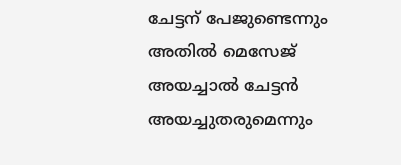ചേട്ടന് പേജുണ്ടെന്നും അതില്‍ മെസേജ് അയച്ചാല്‍ ചേട്ടന്‍ അയച്ചുതരുമെന്നും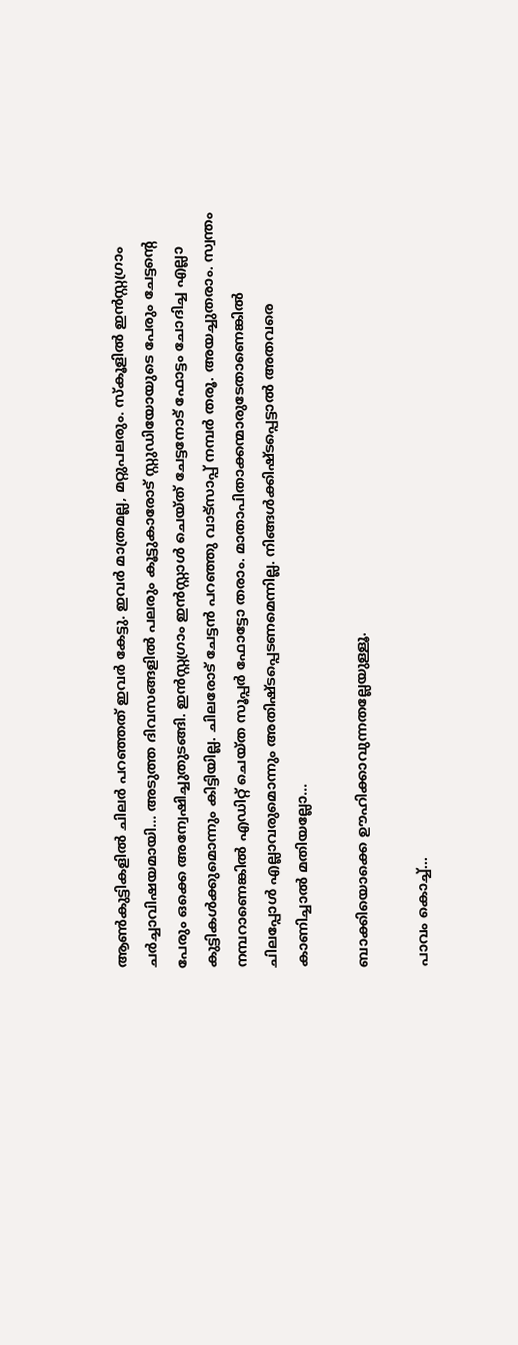ആണ്‍കുട്ടികളില്‍ ചിലര്‍ പറഞ്ഞത് ഇവര്‍ കേട്ടു. ഇവര്‍ മാത്രമല്ല, മറ്റുപലരും. സ്കൂളില്‍ ഇന്‍സ്റ്റഗ്രാം ചര്‍ച്ചാവിഷയമായി… അടുത്ത ദിവസങ്ങളില്‍ പലരും കൂട്ടുകാരോട് സ്റ്റുഡിയോയുടെ പേരും ചേട്ടന്റെ പേരും ഒക്കെ അന്വേഷിച്ചുതുടങ്ങി. ഇന്‍സ്റ്റഗ്രാം ഇന്‍സ്റ്റാള്‍ ചെയ്ത് ചേട്ടനോട് ഫോട്ടം ചോദിച്ച എല്ലാ കുട്ടികള്‍ക്കുമൊന്നും കിട്ടിയില്ല. ചിലരോട് ചേട്ടന്‍ പറഞ്ഞു വാട്സാപ്പ് നമ്പര്‍ തരൂ. അയച്ചുതരാം. സ്വന്തം നമ്പറാണെങ്കില്‍ എഡിറ്റ് ചെയ്ത സൂപ്പര്‍ ഫോട്ടോ തരാം. മാതാപിതാക്കന്മാരുടേതാണെങ്കില്‍ ചിലപ്പോള്‍ എല്ലാവരുമൊന്നും അതിഷ്ടപ്പെടണമെന്നില്ല. നിങ്ങള്‍ക്കിഷ്ടപ്പെട്ടാല്‍ അതവരെ കാണിച്ചാല്‍ മതിയല്ലോ…

ബാക്കിയൊക്കെ ഊഹിക്കാവുന്നതല്ലേയുള്ളൂ.

പാവം കൊച്ച്…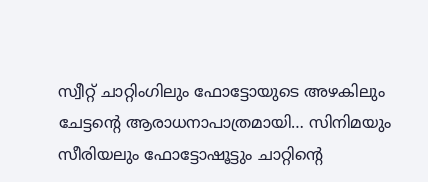സ്വീറ്റ് ചാറ്റിംഗിലും ഫോട്ടോയുടെ അഴകിലും ചേട്ടന്റെ ആരാധനാപാത്രമായി… സിനിമയും സീരിയലും ഫോട്ടോഷൂട്ടും ചാറ്റിന്റെ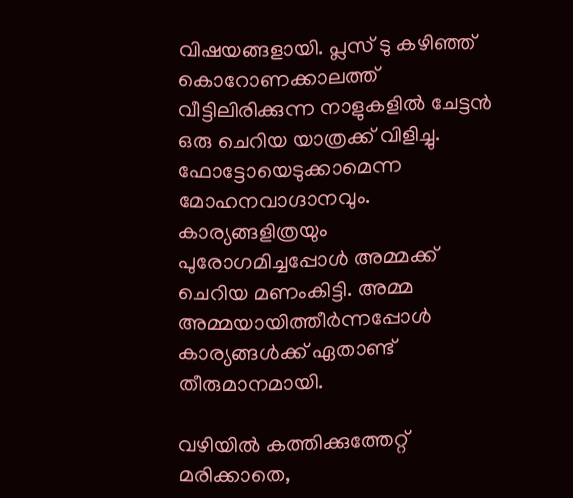വിഷയങ്ങളായി. പ്ലസ് ടു കഴിഞ്ഞ് കൊറോണക്കാലത്ത് വീട്ടിലിരിക്കുന്ന നാളുകളില്‍ ചേട്ടന്‍ ഒരു ചെറിയ യാത്രക്ക് വിളിച്ചു. ഫോട്ടോയെടുക്കാമെന്ന മോഹനവാഗ്ദാനവും. കാര്യങ്ങളിത്രയും പുരോഗമിച്ചപ്പോള്‍ അമ്മക്ക് ചെറിയ മണംകിട്ടി. അമ്മ അമ്മയായിത്തീര്‍ന്നപ്പോള്‍ കാര്യങ്ങള്‍ക്ക് ഏതാണ്ട് തീരുമാനമായി.

വഴിയില്‍ കത്തിക്കുത്തേറ്റ് മരിക്കാതെ,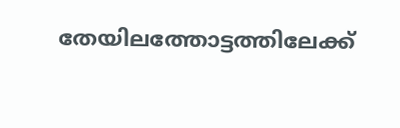തേയിലത്തോട്ടത്തിലേക്ക്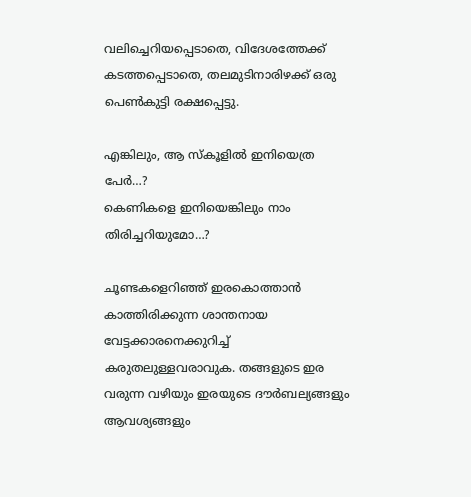വലിച്ചെറിയപ്പെടാതെ, വിദേശത്തേക്ക് കടത്തപ്പെടാതെ, തലമുടിനാരിഴക്ക് ഒരു പെണ്‍കുട്ടി രക്ഷപ്പെട്ടു.

എങ്കിലും, ആ സ്കൂളില്‍ ഇനിയെത്ര പേര്‍…?
കെണികളെ ഇനിയെങ്കിലും നാം തിരിച്ചറിയുമോ…?

ചൂണ്ടകളെറിഞ്ഞ് ഇരകൊത്താന്‍ കാത്തിരിക്കുന്ന ശാന്തനായ വേട്ടക്കാരനെക്കുറിച്ച് കരുതലുള്ളവരാവുക. തങ്ങളുടെ ഇര വരുന്ന വഴിയും ഇരയുടെ ദൗര്‍ബല്യങ്ങളും ആവശ്യങ്ങളും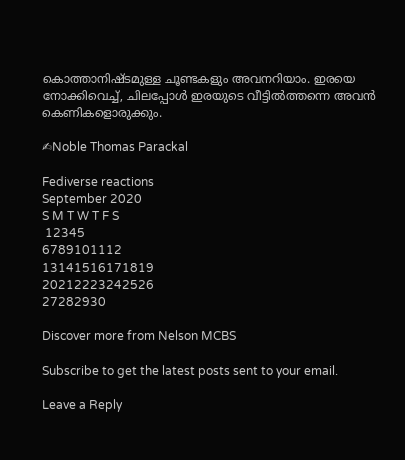കൊത്താനിഷ്ടമുള്ള ചൂണ്ടകളും അവനറിയാം. ഇരയെ നോക്കിവെച്ച്, ചിലപ്പോള്‍ ഇരയുടെ വീട്ടില്‍ത്തന്നെ അവന്‍ കെണികളൊരുക്കും.

✍Noble Thomas Parackal

Fediverse reactions
September 2020
S M T W T F S
 12345
6789101112
13141516171819
20212223242526
27282930

Discover more from Nelson MCBS

Subscribe to get the latest posts sent to your email.

Leave a Reply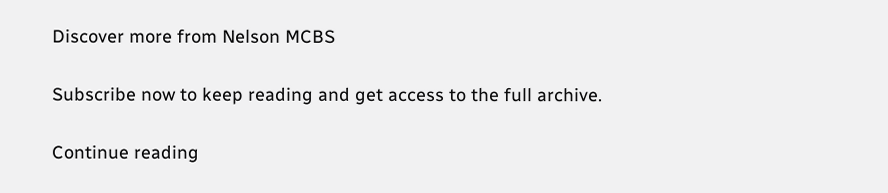Discover more from Nelson MCBS

Subscribe now to keep reading and get access to the full archive.

Continue reading